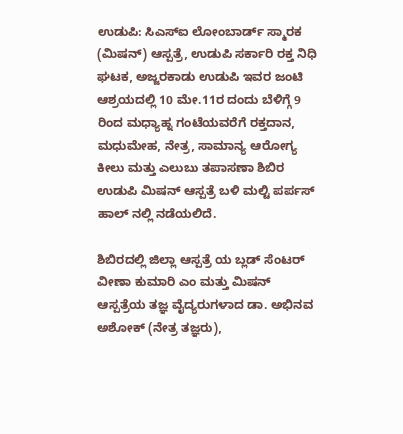ಉಡುಪಿ: ಸಿಎಸ್ಐ ಲೋಂಬಾರ್ಡ್ ಸ್ಮಾರಕ (ಮಿಷನ್) ಆಸ್ಪತ್ರೆ, ಉಡುಪಿ ಸರ್ಕಾರಿ ರಕ್ತ ನಿಧಿ ಘಟಕ, ಅಜ್ಜರಕಾಡು ಉಡುಪಿ ಇವರ ಜಂಟಿ ಆಶ್ರಯದಲ್ಲಿ 10 ಮೇ.11ರ ದಂದು ಬೆಳಿಗ್ಗೆ 9 ರಿಂದ ಮಧ್ಯಾಹ್ನ ಗಂಟೆಯವರೆಗೆ ರಕ್ತದಾನ, ಮಧುಮೇಹ, ನೇತ್ರ, ಸಾಮಾನ್ಯ ಆರೋಗ್ಯ ಕೀಲು ಮತ್ತು ಎಲುಬು ತಪಾಸಣಾ ಶಿಬಿರ ಉಡುಪಿ ಮಿಷನ್ ಆಸ್ಪತ್ರೆ ಬಳಿ ಮಲ್ಟಿ ಪರ್ಪಸ್ ಹಾಲ್ ನಲ್ಲಿ ನಡೆಯಲಿದೆ.

ಶಿಬಿರದಲ್ಲಿ ಜಿಲ್ಲಾ ಆಸ್ಪತ್ರೆ ಯ ಬ್ಲಡ್ ಸೆಂಟರ್ ವೀಣಾ ಕುಮಾರಿ ಎಂ ಮತ್ತು ಮಿಷನ್ ಆಸ್ಪತ್ರೆಯ ತಜ್ಞ ವೈದ್ಯರುಗಳಾದ ಡಾ. ಅಭಿನವ ಅಶೋಕ್ (ನೇತ್ರ ತಜ್ಞರು),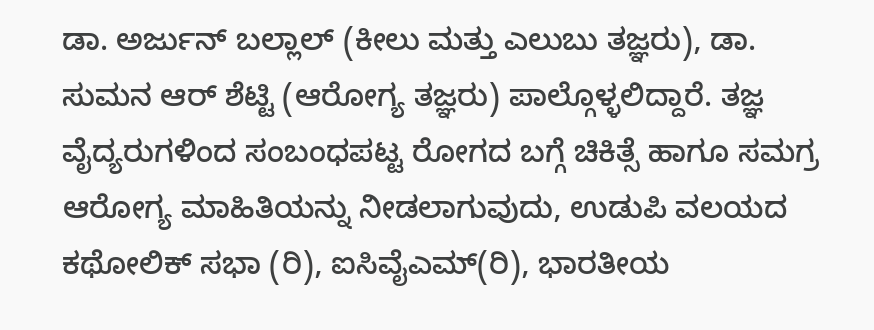ಡಾ. ಅರ್ಜುನ್ ಬಲ್ಲಾಲ್ (ಕೀಲು ಮತ್ತು ಎಲುಬು ತಜ್ಞರು), ಡಾ. ಸುಮನ ಆರ್ ಶೆಟ್ಟಿ (ಆರೋಗ್ಯ ತಜ್ಞರು) ಪಾಲ್ಗೊಳ್ಳಲಿದ್ದಾರೆ. ತಜ್ಞ ವೈದ್ಯರುಗಳಿಂದ ಸಂಬಂಧಪಟ್ಟ ರೋಗದ ಬಗ್ಗೆ ಚಿಕಿತ್ಸೆ ಹಾಗೂ ಸಮಗ್ರ ಆರೋಗ್ಯ ಮಾಹಿತಿಯನ್ನು ನೀಡಲಾಗುವುದು, ಉಡುಪಿ ವಲಯದ ಕಥೋಲಿಕ್ ಸಭಾ (ರಿ), ಐಸಿವೈಎಮ್(ರಿ), ಭಾರತೀಯ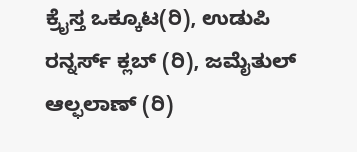ಕ್ರೈಸ್ತ ಒಕ್ಕೂಟ(ರಿ), ಉಡುಪಿ ರನ್ನರ್ಸ್ ಕ್ಲಬ್ (ರಿ), ಜಮೈತುಲ್ ಆಲ್ಫಲಾಣ್ (ರಿ)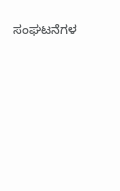ಸಂಘಟನೆಗಳ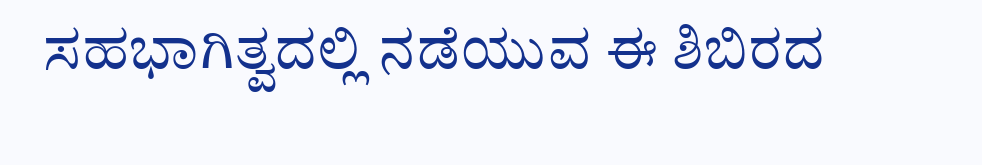ಸಹಭಾಗಿತ್ವದಲ್ಲಿ ನಡೆಯುವ ಈ ಶಿಬಿರದ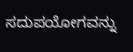ಸದುಪಯೋಗವನ್ನು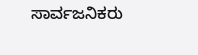ಸಾರ್ವಜನಿಕರು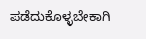ಪಡೆದುಕೊಳ್ಳಬೇಕಾಗಿ